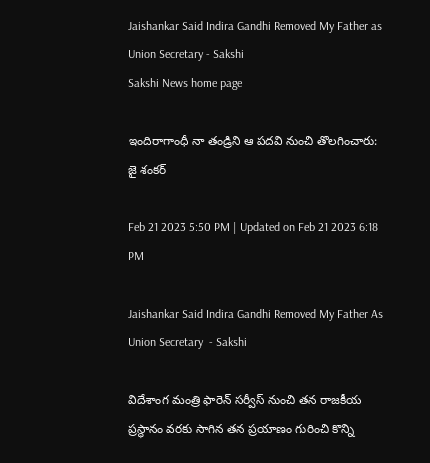Jaishankar Said Indira Gandhi Removed My Father as Union Secretary - Sakshi
Sakshi News home page

ఇందిరాగాంధీ నా తం‍డ్రిని ఆ పదవి నుంచి తొలగించారు: జై శంకర్‌

Feb 21 2023 5:50 PM | Updated on Feb 21 2023 6:18 PM

Jaishankar Said Indira Gandhi Removed My Father As Union Secretary  - Sakshi

విదేశాంగ మంత్రి ఫారెన్‌ సర్వీస్‌ నుంచి తన రాజకీయ ప్రస్థానం వరకు సాగిన తన ప్రయాణం గురించి కొన్ని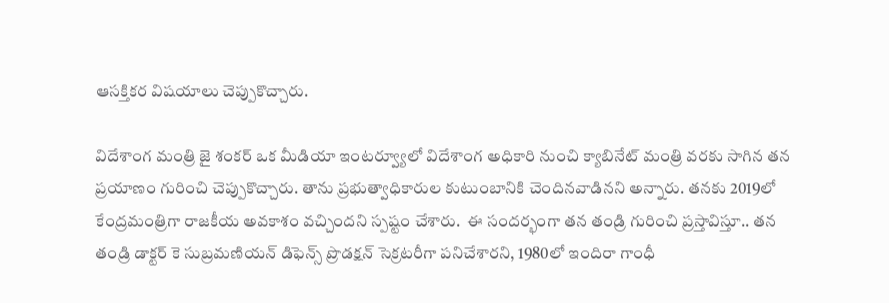ఆసక్తికర విషయాలు చెప్పుకొచ్చారు.

విదేశాంగ మంత్రి జై శంకర్‌ ఒక మీడియా ఇంటర్వ్యూలో విదేశాంగ అధికారి నుంచి క్యాబినేట్‌ మంత్రి వరకు సాగిన తన ప్రయాణం గురించి చెప్పుకొచ్చారు. తాను ప్రభుత్వాధికారుల కుటుంబానికి చెందినవాడినని అన్నారు. తనకు 2019లో కేంద్రమంత్రిగా రాజకీయ అవకాశం వచ్చిందని స్పష్టం చేశారు.  ఈ సందర్భంగా తన తండ్రి గురించి ప్రస్తావిస్తూ.. తన తండ్రి డాక్టర్‌ కె సుబ్రమణియన్‌ డిఫెన్స్‌ ప్రొడక్షన్‌ సెక్రటరీగా పనిచేశారని, 1980లో ఇందిరా గాంధీ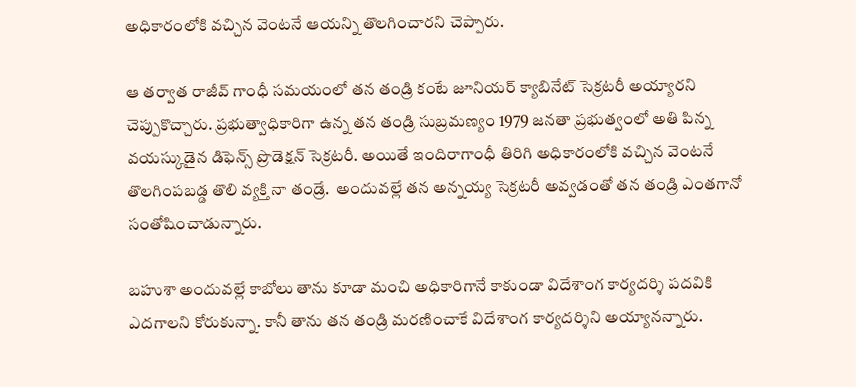అధికారంలోకి వచ్చిన వెంటనే ఆయన్ని తొలగించారని చెప్పారు.

ఆ తర్వాత రాజీవ్‌ గాంధీ సమయంలో తన తండ్రి కంటే జూనియర్‌ క్యాబినేట్‌ సెక్రటరీ అ‍య్యారని చెప్పుకొచ్చారు. ప్రభుత్వాధికారిగా ఉన్న తన తండ్రి సుబ్రమణ్యం 1979 జనతా ప్రభుత్వంలో అతి పిన్న వయస్కుడైన డిఫెన్స్‌ ప్రొడెక్షన్‌ సెక్రటరీ. అయితే ఇందిరాగాంధీ తిరిగి అధికారంలోకి వచ్చిన వెంటనే తొలగింపబడ్డ తొలి వ్యక్తి నా తండ్రే.  అందువల్లే తన అన్నయ్య సెక్రటరీ అవ్వడంతో తన తండ్రి ఎంతగానో సంతోషించాడున్నారు.

బహుశా అందువల్లే కాబోలు తాను కూడా మంచి అధికారిగానే కాకుండా విదేశాంగ కార్యదర్శి పదవికి ఎదగాలని కోరుకున్నా. కానీ తాను తన తండ్రి మరణించాకే విదేశాంగ కార్యదర్శిని అయ్యానన్నారు.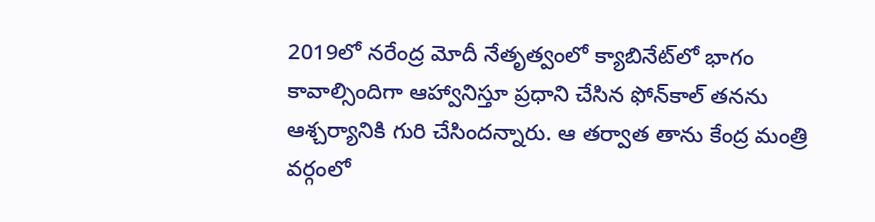2019లో నరేంద్ర మోదీ నేతృత్వంలో క్యాబినేట్‌లో భాగం కావాల్సిందిగా ఆహ్వానిస్తూ ప్రధాని చేసిన ఫోన్‌కాల్‌ తనను ఆశ్చర్యానికి గురి చేసిందన్నారు. ఆ తర్వాత తాను కేంద్ర మంత్రి వర్గంలో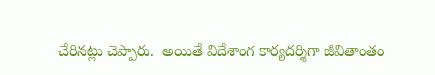చేరినట్లు చెప్పారు.  అయితే విదేశాంగ కార్యదర్శిగా జీవితాంతం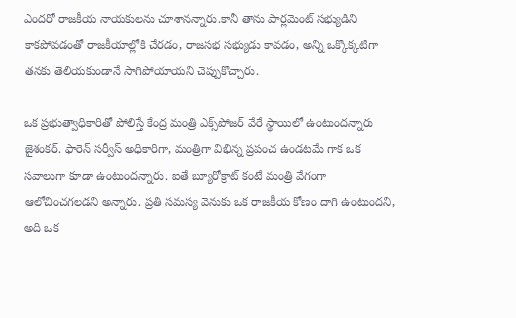ఎందరో రాజకీయ నాయకులను చూశానన్నారు.కానీ తాను పార్లమెంట్‌ సభ్యుడిని కాకపోవడంతో రాజకీయాల్లోకి చేరడం, రాజసభ సభ్యుడు కావడం, అన్ని ఒక్కొక్కటిగా తనకు తెలియకుండానే సాగిపోయాయని చెప్పుకొచ్చారు.

ఒక ప్రభుత్వాధికారితో పోలిస్తే కేంద్ర మంత్రి ఎక్స్‌పోజర్‌ వేరే స్థాయిలో ఉంటుందన్నారు జైశంకర్‌. ఫారెన్‌ సర్వీస్‌ అధికారిగా, మంత్రిగా విభిన్న ప్రపంచ ఉండటమే గాక ఒక సవాలుగా కూడా ఉంటుందన్నారు. ఐతే బ్యూరోక్రాట్‌ కంటే మంత్రి వేగంగా ఆలోచించగలడని అన్నారు. ప్రతి సమస్య వెనుకు ఒక రాజకీయ కోణం దాగి ఉంటుందని, అది ఒక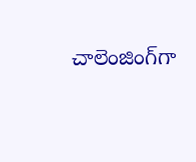చాలెంజింగ్‌గా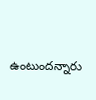ఉంటుందన్నారు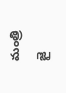మంత్రి జై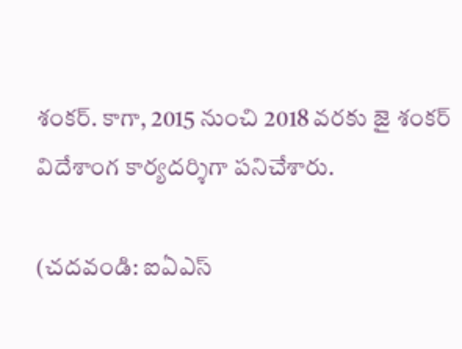శంకర్‌. కాగా, 2015 నుంచి 2018 వరకు జై శంకర్‌ విదేశాంగ కార్యదర్శిగా పనిచేశారు.

(చదవండి: ఐఏఎస్‌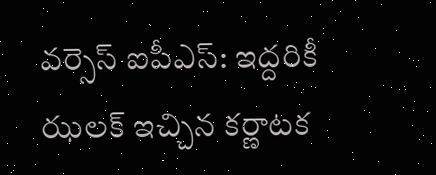వర్సెస్‌ ఐపీఎస్‌: ఇద్దరికీ ఝలక్‌ ఇచ్చిన కర్ణాటక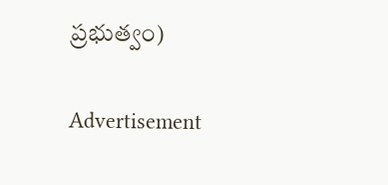ప్రభుత్వం)

Advertisement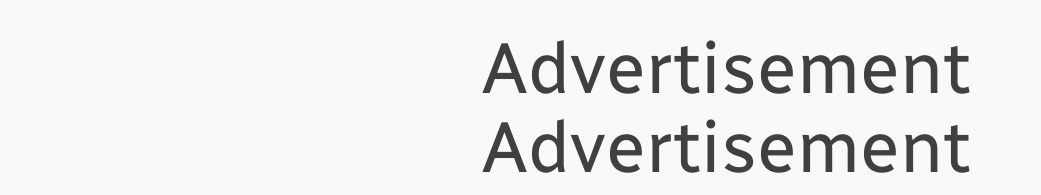Advertisement
Advertisement